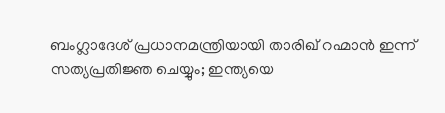ബംഗ്ലാദേശ് പ്രധാനമന്ത്രിയായി താരിഖ് റഹ്മാന്‍ ഇന്ന് സത്യപ്രതിജ്ഞ ചെയ്യും; ഇന്ത്യയെ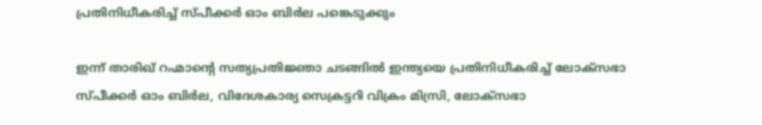പ്രതിനിധീകരിച്ച് സ്പീക്കര്‍ ഓം ബിര്‍ല പങ്കെടുക്കും

ഇന്ന് താരിഖ് റഹ്മാന്റെ സത്യപ്രതിജ്ഞാ ചടങ്ങിൽ ഇന്ത്യയെ പ്രതിനിധീകരിച്ച് ലോക്‌സഭാ സ്പീക്കർ ഓം ബിർല, വിദേശകാര്യ സെക്രട്ടറി വിക്രം മിസ്രി, ലോക്‌സഭാ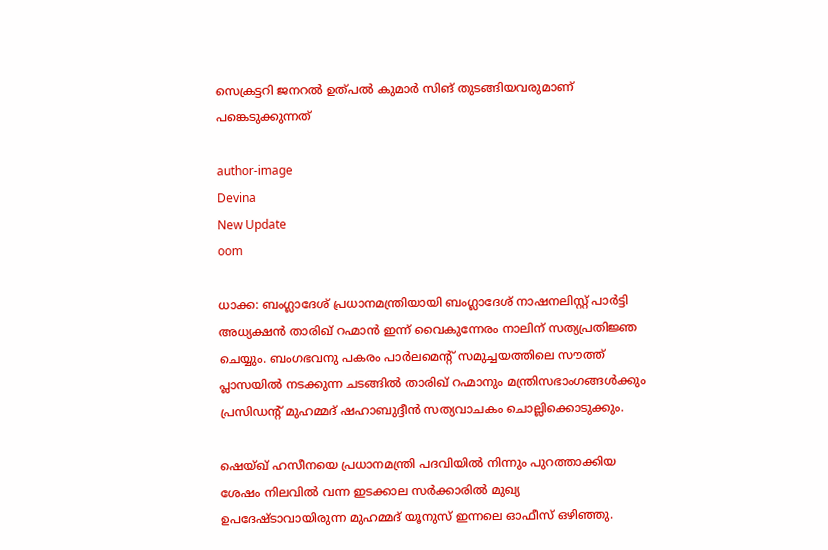സെക്രട്ടറി ജനറൽ ഉത്പൽ കുമാർ സിങ് തുടങ്ങിയവരുമാണ് പങ്കെടുക്കുന്നത്

author-image
Devina
New Update
oom

ധാക്ക: ബംഗ്ലാദേശ് പ്രധാനമന്ത്രിയായി ബംഗ്ലാദേശ് നാഷനലിസ്റ്റ് പാർട്ടി അധ്യക്ഷൻ താരിഖ് റഹ്മാൻ ഇന്ന് വൈകുന്നേരം നാലിന് സത്യപ്രതിജ്ഞ ചെയ്യും. ബംഗഭവനു പകരം പാർലമെന്റ് സമുച്ചയത്തിലെ സൗത്ത് പ്ലാസയിൽ നടക്കുന്ന ചടങ്ങിൽ താരിഖ് റഹ്മാനും മന്ത്രിസഭാംഗങ്ങൾക്കും പ്രസിഡന്റ് മുഹമ്മദ് ഷഹാബുദ്ദീൻ സത്യവാചകം ചൊല്ലിക്കൊടുക്കും.

ഷെയ്ഖ് ഹസീനയെ പ്രധാനമന്ത്രി പദവിയിൽ നിന്നും പുറത്താക്കിയ ശേഷം നിലവിൽ വന്ന ഇടക്കാല സർക്കാരിൽ മുഖ്യ ഉപദേഷ്ടാവായിരുന്ന മുഹമ്മദ് യൂനുസ് ഇന്നലെ ഓഫീസ് ഒഴിഞ്ഞു.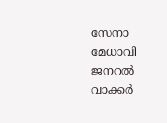സേനാ മേധാവി ജനറൽ വാക്കർ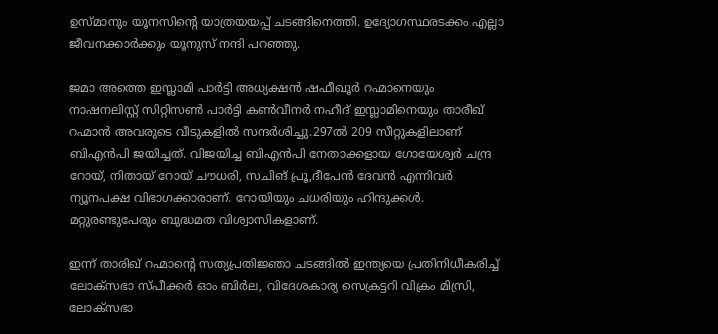ഉസ്മാനും യൂനസിന്റെ യാത്രയയപ്പ് ചടങ്ങിനെത്തി. ഉദ്യോഗസ്ഥരടക്കം എല്ലാ ജീവനക്കാർക്കും യൂനുസ് നന്ദി പറഞ്ഞു.

ജമാ അത്തെ ഇസ്ലാമി പാർട്ടി അധ്യക്ഷൻ ഷഫീഖൂർ റഹ്മാനെയും നാഷനലിസ്റ്റ് സിറ്റിസൺ പാർട്ടി കൺവീനർ നഹീദ് ഇസ്ലാമിനെയും താരീഖ് റഹ്മാൻ അവരുടെ വീടുകളിൽ സന്ദർശിച്ചു.297ൽ 209 സീറ്റുകളിലാണ് ബിഎൻപി ജയിച്ചത്. വിജയിച്ച ബിഎൻപി നേതാക്കളായ ഗോയേശ്വർ ചന്ദ്ര റോയ്, നിതായ് റോയ് ചൗധരി, സചിങ് പ്രൂ,ദീപേൻ ദേവൻ എന്നിവർ ന്യൂനപക്ഷ വിഭാഗക്കാരാണ്. റോയിയും ചധരിയും ഹിന്ദുക്കൾ. മറ്റുരണ്ടുപേരും ബുദ്ധമത വിശ്വാസികളാണ്.

ഇന്ന് താരിഖ് റഹ്മാന്റെ സത്യപ്രതിജ്ഞാ ചടങ്ങിൽ ഇന്ത്യയെ പ്രതിനിധീകരിച്ച് ലോക്‌സഭാ സ്പീക്കർ ഓം ബിർല, വിദേശകാര്യ സെക്രട്ടറി വിക്രം മിസ്രി, ലോക്‌സഭാ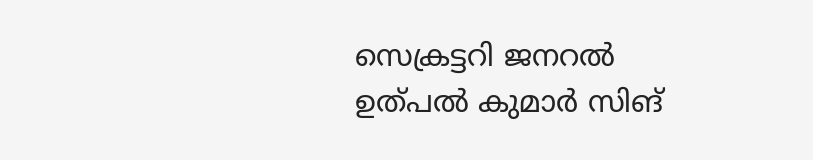സെക്രട്ടറി ജനറൽ ഉത്പൽ കുമാർ സിങ്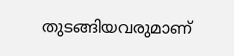തുടങ്ങിയവരുമാണ്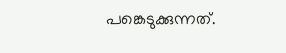പങ്കെടുക്കുന്നത്.